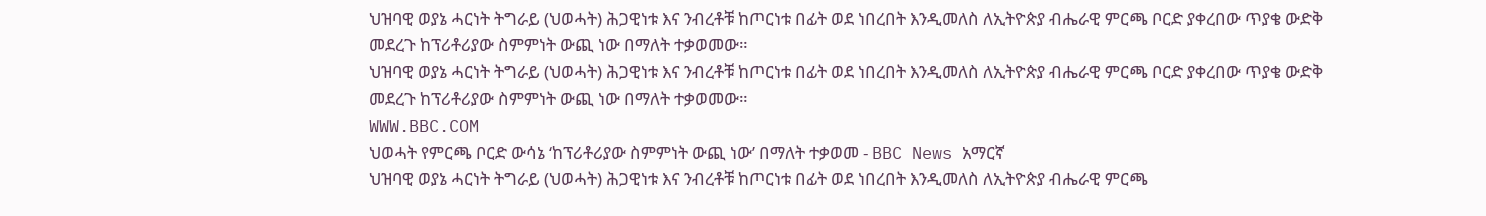ህዝባዊ ወያኔ ሓርነት ትግራይ (ህወሓት) ሕጋዊነቱ እና ንብረቶቹ ከጦርነቱ በፊት ወደ ነበረበት እንዲመለስ ለኢትዮጵያ ብሔራዊ ምርጫ ቦርድ ያቀረበው ጥያቄ ውድቅ መደረጉ ከፕሪቶሪያው ስምምነት ውጪ ነው በማለት ተቃወመው።
ህዝባዊ ወያኔ ሓርነት ትግራይ (ህወሓት) ሕጋዊነቱ እና ንብረቶቹ ከጦርነቱ በፊት ወደ ነበረበት እንዲመለስ ለኢትዮጵያ ብሔራዊ ምርጫ ቦርድ ያቀረበው ጥያቄ ውድቅ መደረጉ ከፕሪቶሪያው ስምምነት ውጪ ነው በማለት ተቃወመው።
WWW.BBC.COM
ህወሓት የምርጫ ቦርድ ውሳኔ ‘ከፕሪቶሪያው ስምምነት ውጪ ነው’ በማለት ተቃወመ - BBC News አማርኛ
ህዝባዊ ወያኔ ሓርነት ትግራይ (ህወሓት) ሕጋዊነቱ እና ንብረቶቹ ከጦርነቱ በፊት ወደ ነበረበት እንዲመለስ ለኢትዮጵያ ብሔራዊ ምርጫ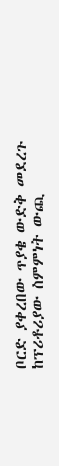ቦርድ ያቀረበው ጥያቄ ውድቅ መደረጉ ከፕሪቶሪያው ስምምነት ውጪ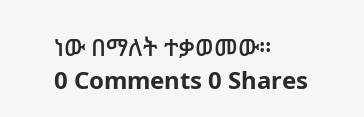ነው በማለት ተቃወመው።
0 Comments 0 Shares